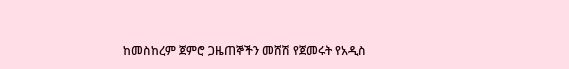ከመስከረም ጀምሮ ጋዜጠኞችን መሸሽ የጀመሩት የአዲስ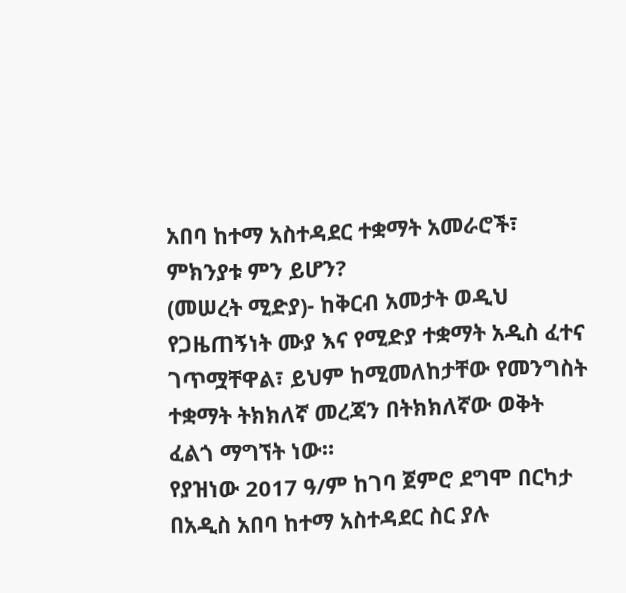አበባ ከተማ አስተዳደር ተቋማት አመራሮች፣ ምክንያቱ ምን ይሆን?
(መሠረት ሚድያ)- ከቅርብ አመታት ወዲህ የጋዜጠኝነት ሙያ እና የሚድያ ተቋማት አዲስ ፈተና ገጥሟቸዋል፣ ይህም ከሚመለከታቸው የመንግስት ተቋማት ትክክለኛ መረጃን በትክክለኛው ወቅት ፈልጎ ማግኘት ነው።
የያዝነው 2017 ዓ/ም ከገባ ጀምሮ ደግሞ በርካታ በአዲስ አበባ ከተማ አስተዳደር ስር ያሉ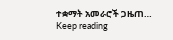ተቋማት አመራሮች ጋዜጠ…
Keep reading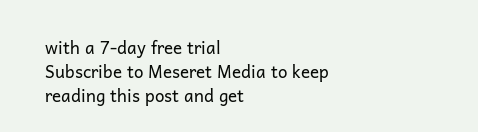with a 7-day free trial
Subscribe to Meseret Media to keep reading this post and get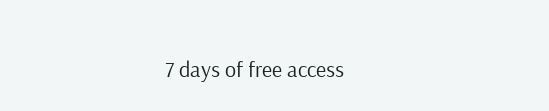7 days of free access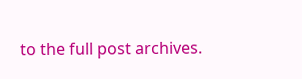to the full post archives.